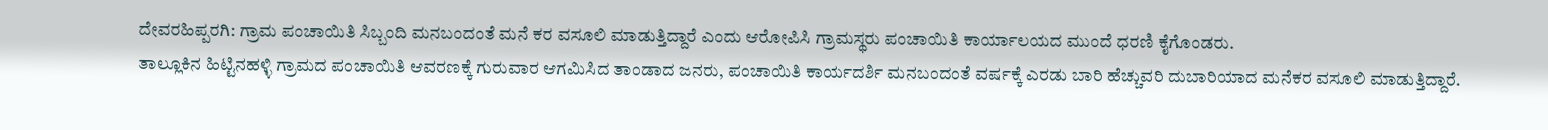ದೇವರಹಿಪ್ಪರಗಿ: ಗ್ರಾಮ ಪಂಚಾಯಿತಿ ಸಿಬ್ಬಂದಿ ಮನಬಂದಂತೆ ಮನೆ ಕರ ವಸೂಲಿ ಮಾಡುತ್ತಿದ್ದಾರೆ ಎಂದು ಆರೋಪಿಸಿ ಗ್ರಾಮಸ್ಥರು ಪಂಚಾಯಿತಿ ಕಾರ್ಯಾಲಯದ ಮುಂದೆ ಧರಣಿ ಕೈಗೊಂಡರು.
ತಾಲ್ಲೂಕಿನ ಹಿಟ್ಟಿನಹಳ್ಳಿ ಗ್ರಾಮದ ಪಂಚಾಯಿತಿ ಆವರಣಕ್ಕೆ ಗುರುವಾರ ಆಗಮಿಸಿದ ತಾಂಡಾದ ಜನರು, ಪಂಚಾಯಿತಿ ಕಾರ್ಯದರ್ಶಿ ಮನಬಂದಂತೆ ವರ್ಷಕ್ಕೆ ಎರಡು ಬಾರಿ ಹೆಚ್ಚುವರಿ ದುಬಾರಿಯಾದ ಮನೆಕರ ವಸೂಲಿ ಮಾಡುತ್ತಿದ್ದಾರೆ.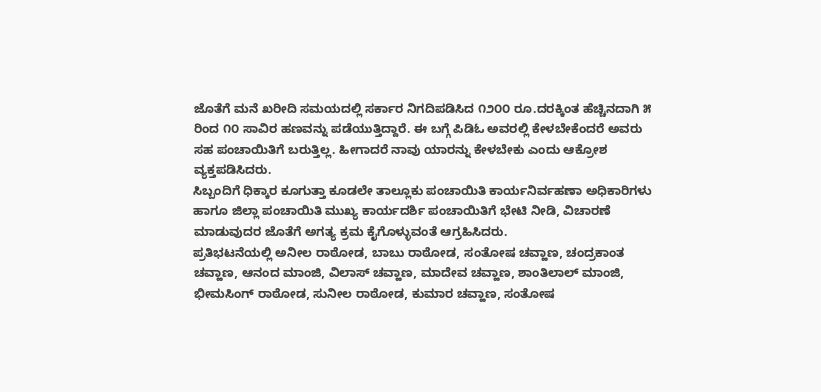ಜೊತೆಗೆ ಮನೆ ಖರೀದಿ ಸಮಯದಲ್ಲಿ ಸರ್ಕಾರ ನಿಗದಿಪಡಿಸಿದ ೧೨೦೦ ರೂ.ದರಕ್ಕಿಂತ ಹೆಚ್ಚಿನದಾಗಿ ೫ ರಿಂದ ೧೦ ಸಾವಿರ ಹಣವನ್ನು ಪಡೆಯುತ್ತಿದ್ದಾರೆ. ಈ ಬಗ್ಗೆ ಪಿಡಿಓ ಅವರಲ್ಲಿ ಕೇಳಬೇಕೆಂದರೆ ಅವರು ಸಹ ಪಂಚಾಯಿತಿಗೆ ಬರುತ್ತಿಲ್ಲ. ಹೀಗಾದರೆ ನಾವು ಯಾರನ್ನು ಕೇಳಬೇಕು ಎಂದು ಆಕ್ರೋಶ ವ್ಯಕ್ತಪಡಿಸಿದರು.
ಸಿಬ್ಬಂದಿಗೆ ಧಿಕ್ಕಾರ ಕೂಗುತ್ತಾ ಕೂಡಲೇ ತಾಲ್ಲೂಕು ಪಂಚಾಯಿತಿ ಕಾರ್ಯನಿರ್ವಹಣಾ ಅಧಿಕಾರಿಗಳು ಹಾಗೂ ಜಿಲ್ಲಾ ಪಂಚಾಯಿತಿ ಮುಖ್ಯ ಕಾರ್ಯದರ್ಶಿ ಪಂಚಾಯಿತಿಗೆ ಭೇಟಿ ನೀಡಿ, ವಿಚಾರಣೆ ಮಾಡುವುದರ ಜೊತೆಗೆ ಅಗತ್ಯ ಕ್ರಮ ಕೈಗೊಳ್ಳುವಂತೆ ಆಗ್ರಹಿಸಿದರು.
ಪ್ರತಿಭಟನೆಯಲ್ಲಿ ಅನೀಲ ರಾಠೋಡ, ಬಾಬು ರಾಠೋಡ, ಸಂತೋಷ ಚವ್ಹಾಣ, ಚಂದ್ರಕಾಂತ ಚವ್ಹಾಣ, ಆನಂದ ಮಾಂಜಿ, ವಿಲಾಸ್ ಚವ್ಹಾಣ, ಮಾದೇವ ಚವ್ಹಾಣ, ಶಾಂತಿಲಾಲ್ ಮಾಂಜಿ, ಭೀಮಸಿಂಗ್ ರಾಠೋಡ, ಸುನೀಲ ರಾಠೋಡ, ಕುಮಾರ ಚವ್ಹಾಣ, ಸಂತೋಷ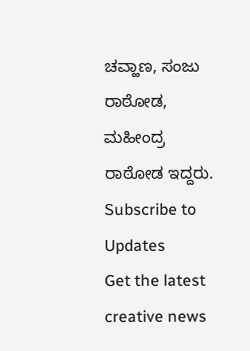ಚವ್ಹಾಣ, ಸಂಜು ರಾಠೋಡ, ಮಹೀಂದ್ರ ರಾಠೋಡ ಇದ್ದರು.
Subscribe to Updates
Get the latest creative news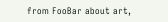from FooBar about art,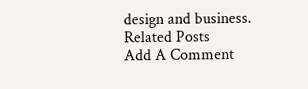design and business.
Related Posts
Add A Comment